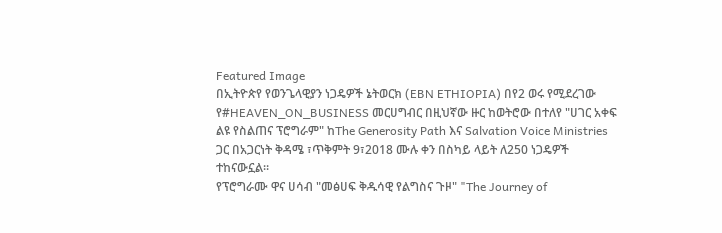Featured Image
በኢትዮጵየ የወንጌላዊያን ነጋዴዎች ኔትወርክ (EBN ETHIOPIA) በየ2 ወሩ የሚደረገው የ#HEAVEN_ON_BUSINESS መርሀግብር በዚህኛው ዙር ከወትሮው በተለየ "ሀገር አቀፍ ልዩ የስልጠና ፕሮግራም" ከThe Generosity Path እና Salvation Voice Ministries ጋር በአጋርነት ቅዳሜ ፣ጥቅምት 9፣2018 ሙሉ ቀን በስካይ ላይት ለ250 ነጋዴዎች ተከናውኗል።
የፕሮግራሙ ዋና ሀሳብ "መፅሀፍ ቅዱሳዊ የልግስና ጉዞ" "The Journey of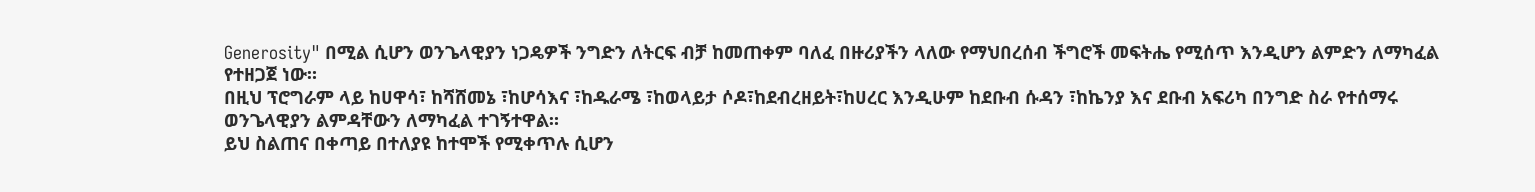Generosity" በሚል ሲሆን ወንጌላዊያን ነጋዴዎች ንግድን ለትርፍ ብቻ ከመጠቀም ባለፈ በዙሪያችን ላለው የማህበረሰብ ችግሮች መፍትሔ የሚሰጥ እንዲሆን ልምድን ለማካፈል የተዘጋጀ ነው።
በዚህ ፕሮግራም ላይ ከሀዋሳ፣ ከሻሸመኔ ፣ከሆሳእና ፣ከዱራሜ ፣ከወላይታ ሶዶ፣ከደብረዘይት፣ከሀረር እንዲሁም ከደቡብ ሱዳን ፣ከኬንያ እና ደቡብ አፍሪካ በንግድ ስራ የተሰማሩ ወንጌላዊያን ልምዳቸውን ለማካፈል ተገኝተዋል።
ይህ ስልጠና በቀጣይ በተለያዩ ከተሞች የሚቀጥሉ ሲሆን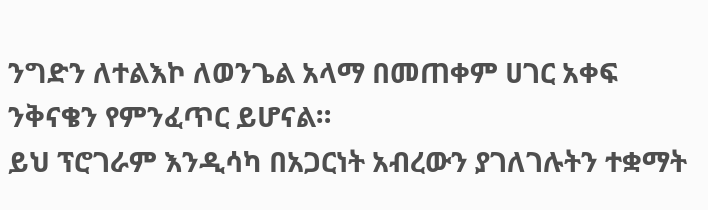ንግድን ለተልእኮ ለወንጌል አላማ በመጠቀም ሀገር አቀፍ ንቅናቄን የምንፈጥር ይሆናል።
ይህ ፕሮገራም እንዲሳካ በአጋርነት አብረውን ያገለገሉትን ተቋማት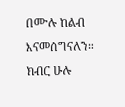በሙሉ ከልብ እናመሰግናለን።
ክብር ሁሉ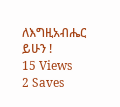ለእግዚአብሔር ይሁን !
15 Views
2 Saves